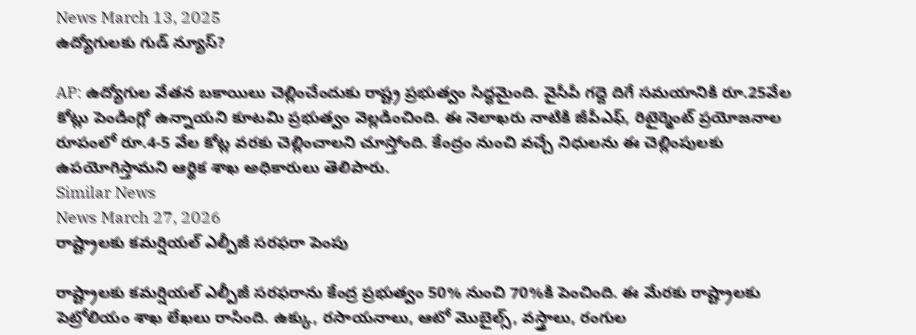News March 13, 2025
ఉద్యోగులకు గుడ్ న్యూస్?

AP: ఉద్యోగుల వేతన బకాయిలు చెల్లించేందుకు రాష్ట్ర ప్రభుత్వం సిద్ధమైంది. వైసీపీ గద్దె దిగే సమయానికి రూ.25వేల కోట్లు పెండింగ్లో ఉన్నాయని కూటమి ప్రభుత్వం వెల్లడించింది. ఈ నెలాఖరు నాటికి జీపీఎఫ్, రిటైర్మెంట్ ప్రయోజనాల రూపంలో రూ.4-5 వేల కోట్ల వరకు చెల్లించాలని చూస్తోంది. కేంద్రం నుంచి వచ్చే నిధులను ఈ చెల్లింపులకు ఉపయోగిస్తామని ఆర్థిక శాఖ అధికారులు తెలిపారు.
Similar News
News March 27, 2026
రాష్ట్రాలకు కమర్షియల్ ఎల్పీజీ సరఫరా పెంపు

రాష్ట్రాలకు కమర్షియల్ ఎల్పీజీ సరఫరాను కేంద్ర ప్రభుత్వం 50% నుంచి 70%కి పెంచింది. ఈ మేరకు రాష్ట్రాలకు పెట్రోలియం శాఖ లేఖలు రాసింది. ఉక్కు, రసాయనాలు, ఆటో మొబైల్స్, వస్త్రాలు, రంగుల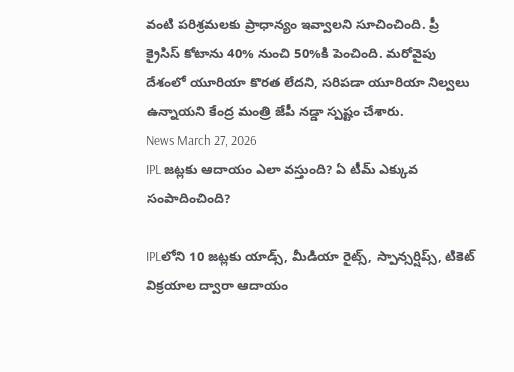వంటి పరిశ్రమలకు ప్రాధాన్యం ఇవ్వాలని సూచించింది. ప్రీ క్రైసిస్ కోటాను 40% నుంచి 50%కి పెంచింది. మరోవైపు దేశంలో యూరియా కొరత లేదని, సరిపడా యూరియా నిల్వలు ఉన్నాయని కేంద్ర మంత్రి జేపీ నడ్డా స్పష్టం చేశారు.
News March 27, 2026
IPL జట్లకు ఆదాయం ఎలా వస్తుంది? ఏ టీమ్ ఎక్కువ సంపాదించింది?

IPLలోని 10 జట్లకు యాడ్స్, మీడియా రైట్స్, స్పాన్సర్షిప్స్, టికెట్ విక్రయాల ద్వారా ఆదాయం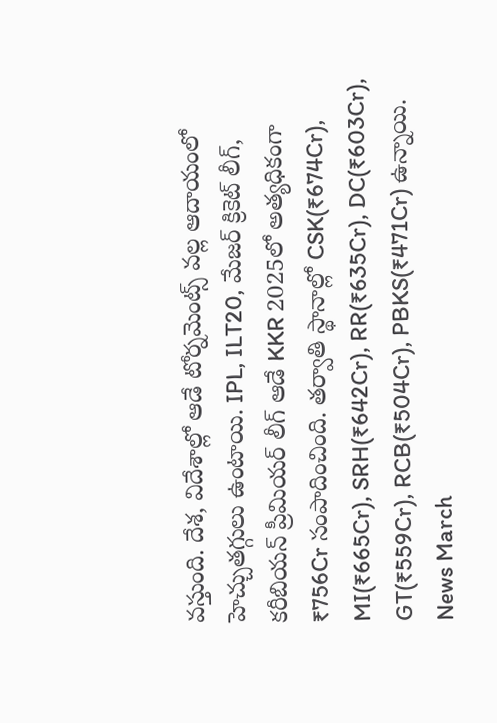వస్తుంది. దేశ, విదేశాల్లో ఆడే టోర్నమెంట్స్ వల్ల ఆదాయంలో హెచ్చుతగ్గులు ఉంటాయి. IPL, ILT20, మేజర్ క్రికెట్ లీగ్, కరీబియన్ ప్రీమియర్ లీగ్ ఆడే KKR 2025లో అత్యధికంగా ₹756Cr సంపాదించింది. తర్వాతి స్థానాల్లో CSK(₹674Cr), MI(₹665Cr), SRH(₹642Cr), RR(₹635Cr), DC(₹603Cr), GT(₹559Cr), RCB(₹504Cr), PBKS(₹471Cr) ఉన్నాయి.
News March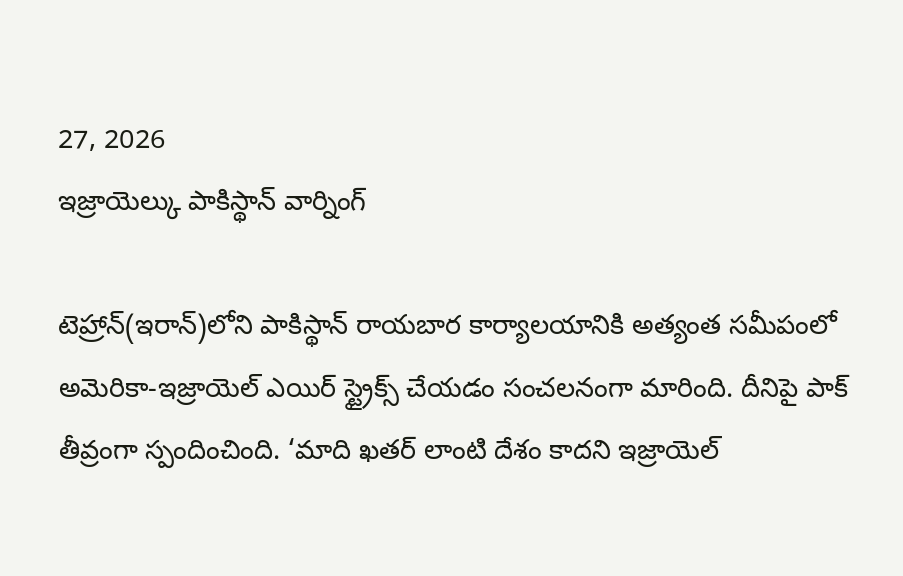27, 2026
ఇజ్రాయెల్కు పాకిస్థాన్ వార్నింగ్

టెహ్రాన్(ఇరాన్)లోని పాకిస్థాన్ రాయబార కార్యాలయానికి అత్యంత సమీపంలో అమెరికా-ఇజ్రాయెల్ ఎయిర్ స్ట్రైక్స్ చేయడం సంచలనంగా మారింది. దీనిపై పాక్ తీవ్రంగా స్పందించింది. ‘మాది ఖతర్ లాంటి దేశం కాదని ఇజ్రాయెల్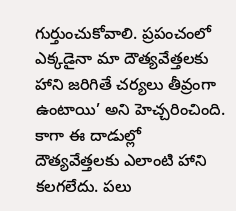గుర్తుంచుకోవాలి. ప్రపంచంలో ఎక్కడైనా మా దౌత్యవేత్తలకు హాని జరిగితే చర్యలు తీవ్రంగా ఉంటాయి’ అని హెచ్చరించింది. కాగా ఈ దాడుల్లో దౌత్యవేత్తలకు ఎలాంటి హాని కలగలేదు. పలు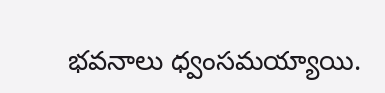భవనాలు ధ్వంసమయ్యాయి.